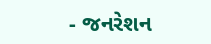- જનરેશન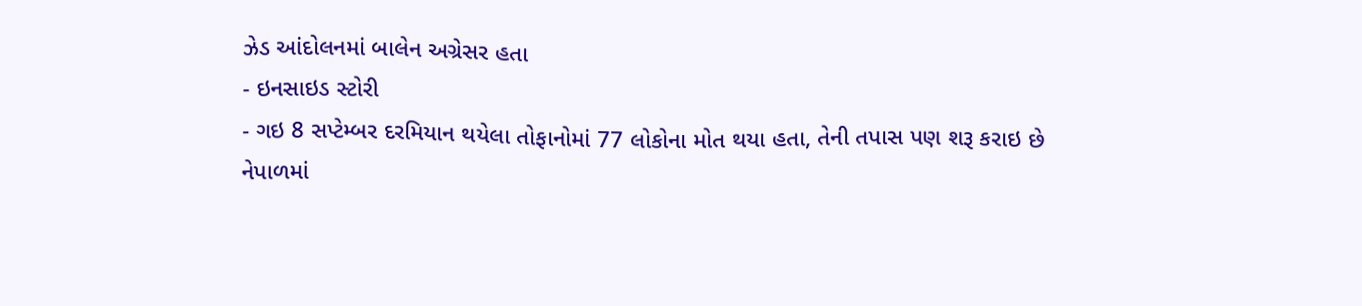ઝેડ આંદોલનમાં બાલેન અગ્રેસર હતા
- ઇનસાઇડ સ્ટોરી
- ગઇ 8 સપ્ટેમ્બર દરમિયાન થયેલા તોફાનોમાં 77 લોકોના મોત થયા હતા, તેની તપાસ પણ શરૂ કરાઇ છે
નેપાળમાં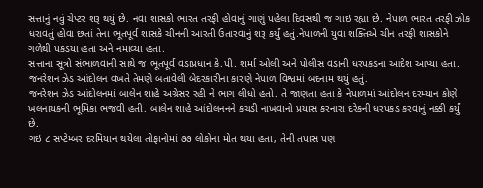સત્તાનું નવું ચેપ્ટર શરૂ થયું છે. નવા શાસકો ભારત તરફી હોવાનું ગાણું પહેલા દિવસથી જ ગાઇ રહ્યા છે. નેપાળ ભારત તરફી ઝોક ધરાવતું હોવા છતાં તેના ભૂતપૂર્વ શાસકે ચીનની આરતી ઉતારવાનું શરૂ કર્યું હતું.નેપાળની યુવા શક્તિએ ચીન તરફી શાસકોને ગળેથી પકડયા હતા અને નમાવ્યા હતા.
સત્તાના સૂત્રો સંભાળવાની સાથે જ ભૂતપૂર્વ વડાપ્રધાન કે.પી. શર્મા ઓલી અને પોલીસ વડાની ધરપકડના આદેશ આપ્યા હતા. જનરેશન ઝેડ આંદોલન વખતે તેમણે બતાવેલી બેદરકારીના કારણે નેપાળ વિશ્વમાં બદનામ થયું હતું.
જનરેશન ઝેડ આંદોલનમાં બાલેન શાહે અગ્રેસર રહી ને ભાગ લીધો હતો. તે જાણતા હતા કે નેપાળમાં આંદોલન દરમ્યાન કોણે ખલનાયકની ભૂમિકા ભજવી હતી. બાલેન શાહે આંદોલનનને કચડી નાખવાનો પ્રયાસ કરનારા દરેકની ધરપકડ કરવાનું નક્કી કર્યું છે.
ગઇ ૮ સપ્ટેમ્બર દરમિયાન થયેલા તોફાનોમાં ૭૭ લોકોના મોત થયા હતા, તેની તપાસ પણ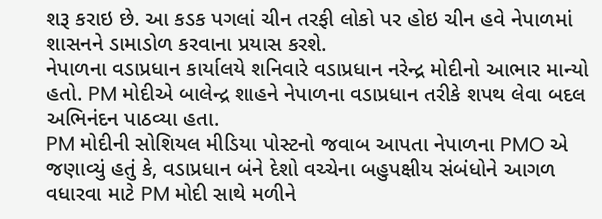શરૂ કરાઇ છે. આ કડક પગલાં ચીન તરફી લોકો પર હોઇ ચીન હવે નેપાળમાં શાસનને ડામાડોળ કરવાના પ્રયાસ કરશે.
નેપાળના વડાપ્રધાન કાર્યાલયે શનિવારે વડાપ્રધાન નરેન્દ્ર મોદીનો આભાર માન્યો હતો. PM મોદીએ બાલેન્દ્ર શાહને નેપાળના વડાપ્રધાન તરીકે શપથ લેવા બદલ અભિનંદન પાઠવ્યા હતા.
PM મોદીની સોશિયલ મીડિયા પોસ્ટનો જવાબ આપતા નેપાળના PMO એ જણાવ્યું હતું કે, વડાપ્રધાન બંને દેશો વચ્ચેના બહુપક્ષીય સંબંધોને આગળ વધારવા માટે PM મોદી સાથે મળીને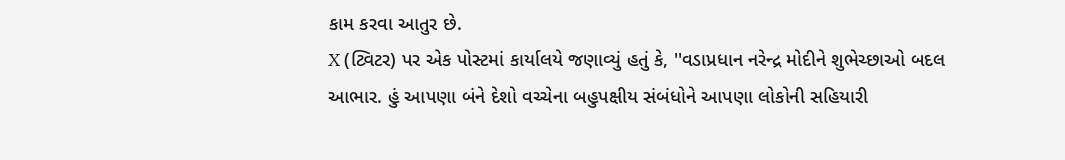કામ કરવા આતુર છે.
X (ટ્વિટર) પર એક પોસ્ટમાં કાર્યાલયે જણાવ્યું હતું કે, ''વડાપ્રધાન નરેન્દ્ર મોદીને શુભેચ્છાઓ બદલ આભાર. હું આપણા બંને દેશો વચ્ચેના બહુપક્ષીય સંબંધોને આપણા લોકોની સહિયારી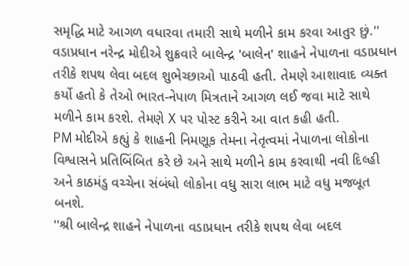સમૃદ્ધિ માટે આગળ વધારવા તમારી સાથે મળીને કામ કરવા આતુર છું.''
વડાપ્રધાન નરેન્દ્ર મોદીએ શુક્રવારે બાલેન્દ્ર 'બાલેન' શાહને નેપાળના વડાપ્રધાન તરીકે શપથ લેવા બદલ શુભેચ્છાઓ પાઠવી હતી. તેમણે આશાવાદ વ્યક્ત કર્યો હતો કે તેઓ ભારત-નેપાળ મિત્રતાને આગળ લઈ જવા માટે સાથે મળીને કામ કરશે. તેમણે X પર પોસ્ટ કરીને આ વાત કહી હતી.
PM મોદીએ કહ્યું કે શાહની નિમણૂક તેમના નેતૃત્વમાં નેપાળના લોકોના વિશ્વાસને પ્રતિબિંબિત કરે છે અને સાથે મળીને કામ કરવાથી નવી દિલ્હી અને કાઠમંડુ વચ્ચેના સંબંધો લોકોના વધુ સારા લાભ માટે વધુ મજબૂત બનશે.
''શ્રી બાલેન્દ્ર શાહને નેપાળના વડાપ્રધાન તરીકે શપથ લેવા બદલ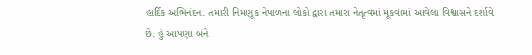હાર્દિક અભિનંદન. તમારી નિમણૂક નેપાળના લોકો દ્વારા તમારા નેતૃત્વમાં મૂકવામાં આવેલા વિશ્વાસને દર્શાવે છે. હું આપણા બંને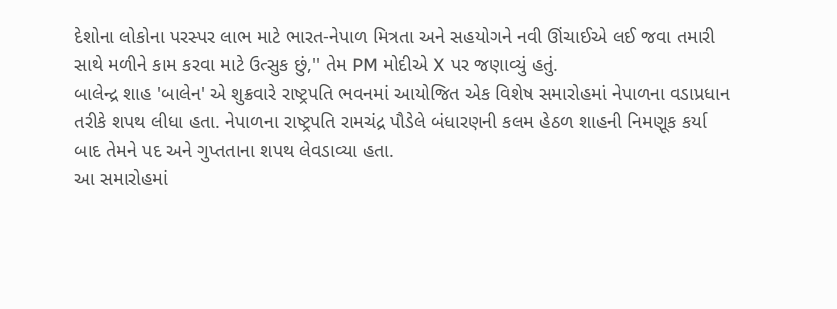દેશોના લોકોના પરસ્પર લાભ માટે ભારત-નેપાળ મિત્રતા અને સહયોગને નવી ઊંચાઈએ લઈ જવા તમારી સાથે મળીને કામ કરવા માટે ઉત્સુક છું,'' તેમ PM મોદીએ X પર જણાવ્યું હતું.
બાલેન્દ્ર શાહ 'બાલેન' એ શુક્રવારે રાષ્ટ્રપતિ ભવનમાં આયોજિત એક વિશેષ સમારોહમાં નેપાળના વડાપ્રધાન તરીકે શપથ લીધા હતા. નેપાળના રાષ્ટ્રપતિ રામચંદ્ર પૌડેલે બંધારણની કલમ હેઠળ શાહની નિમણૂક કર્યા બાદ તેમને પદ અને ગુપ્તતાના શપથ લેવડાવ્યા હતા.
આ સમારોહમાં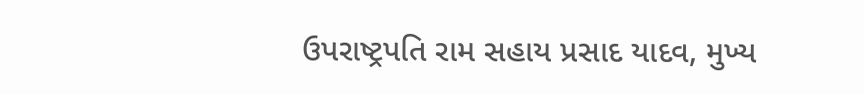ઉપરાષ્ટ્રપતિ રામ સહાય પ્રસાદ યાદવ, મુખ્ય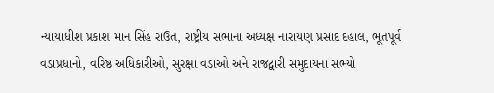ન્યાયાધીશ પ્રકાશ માન સિંહ રાઉત, રાષ્ટ્રીય સભાના અધ્યક્ષ નારાયણ પ્રસાદ દહાલ, ભૂતપૂર્વ વડાપ્રધાનો, વરિષ્ઠ અધિકારીઓ, સુરક્ષા વડાઓ અને રાજદ્વારી સમુદાયના સભ્યો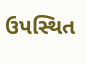ઉપસ્થિત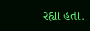રહ્યા હતા.